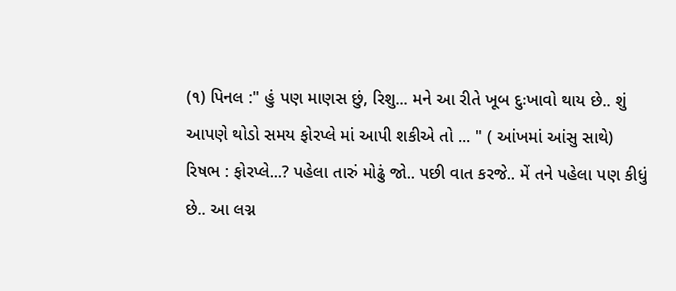(૧) પિનલ :" હું પણ માણસ છું, રિશુ... મને આ રીતે ખૂબ દુઃખાવો થાય છે.. શું આપણે થોડો સમય ફોરપ્લે માં આપી શકીએ તો ... " ( આંખમાં આંસુ સાથે)
રિષભ : ફોરપ્લે...? પહેલા તારું મોઢું જો.. પછી વાત કરજે.. મેં તને પહેલા પણ કીધું છે.. આ લગ્ન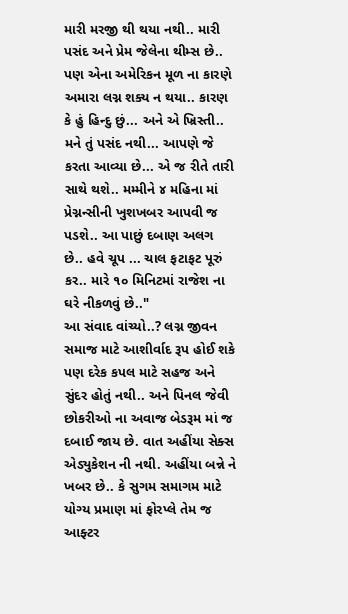મારી મરજી થી થયા નથી.. મારી પસંદ અને પ્રેમ જેલેના થીમ્સ છે.. પણ એના અમેરિકન મૂળ ના કારણે અમારા લગ્ન શક્ય ન થયા.. કારણ કે હું હિન્દુ છું... અને એ ખ્રિસ્તી.. મને તું પસંદ નથી... આપણે જે કરતા આવ્યા છે... એ જ રીતે તારી સાથે થશે.. મમ્મીને ૪ મહિના માં પ્રેગ્નન્સીની ખુશખબર આપવી જ પડશે.. આ પાછું દબાણ અલગ છે.. હવે ચૂપ ... ચાલ ફટાફટ પૂરું કર.. મારે ૧૦ મિનિટમાં રાજેશ ના ઘરે નીકળવું છે.."
આ સંવાદ વાંચ્યો..? લગ્ન જીવન સમાજ માટે આશીર્વાદ રૂપ હોઈ શકે પણ દરેક કપલ માટે સહજ અને સુંદર હોતું નથી.. અને પિનલ જેવી છોકરીઓ ના અવાજ બેડરૂમ માં જ દબાઈ જાય છે. વાત અહીંયા સેક્સ એડ્યુકેશન ની નથી. અહીંયા બન્ને ને ખબર છે.. કે સુગમ સમાગમ માટે યોગ્ય પ્રમાણ માં ફોરપ્લે તેમ જ આફ્ટર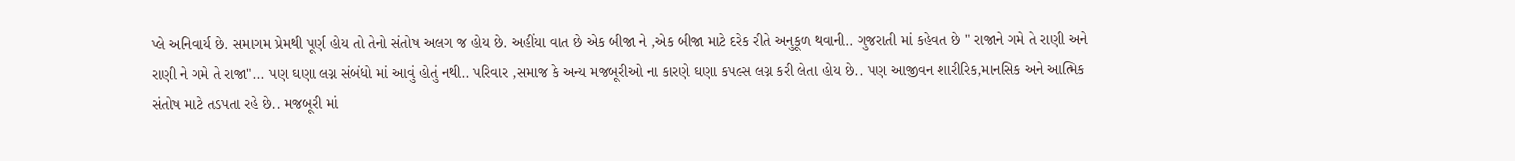પ્લે અનિવાર્ય છે. સમાગમ પ્રેમથી પૂર્ણ હોય તો તેનો સંતોષ અલગ જ હોય છે. અહીંયા વાત છે એક બીજા ને ,એક બીજા માટે દરેક રીતે અનુકૂળ થવાની.. ગુજરાતી માં કહેવત છે " રાજાને ગમે તે રાણી અને રાણી ને ગમે તે રાજા"... પણ ઘણા લગ્ન સંબંધો માં આવું હોતું નથી.. પરિવાર ,સમાજ કે અન્ય મજબૂરીઓ ના કારણે ઘણા કપલ્સ લગ્ન કરી લેતા હોય છે.. પણ આજીવન શારીરિક,માનસિક અને આત્મિક સંતોષ માટે તડપતા રહે છે.. મજબૂરી માં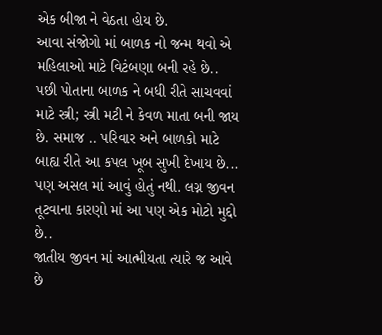એક બીજા ને વેઠતા હોય છે.
આવા સંજોગો માં બાળક નો જન્મ થવો એ મહિલાઓ માટે વિટંબણા બની રહે છે.. પછી પોતાના બાળક ને બધી રીતે સાચવવાં માટે સ્ત્રી; સ્ત્રી મટી ને કેવળ માતા બની જાય છે. સમાજ .. પરિવાર અને બાળકો માટે બાહ્ય રીતે આ કપલ ખૂબ સુખી દેખાય છે... પણ અસલ માં આવું હોતું નથી. લગ્ન જીવન તૂટવાના કારણો માં આ પણ એક મોટો મુદ્દો છે..
જાતીય જીવન માં આત્મીયતા ત્યારે જ આવે છે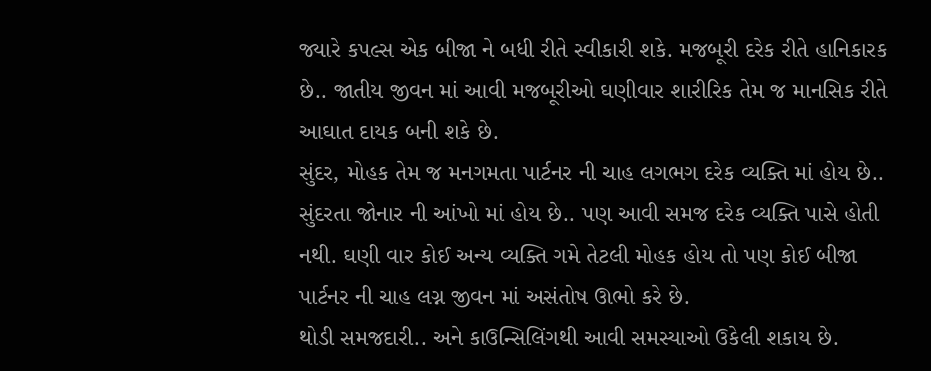જ્યારે કપલ્સ એક બીજા ને બધી રીતે સ્વીકારી શકે. મજબૂરી દરેક રીતે હાનિકારક છે.. જાતીય જીવન માં આવી મજબૂરીઓ ઘણીવાર શારીરિક તેમ જ માનસિક રીતે આઘાત દાયક બની શકે છે.
સુંદર, મોહક તેમ જ મનગમતા પાર્ટનર ની ચાહ લગભગ દરેક વ્યક્તિ માં હોય છે.. સુંદરતા જોનાર ની આંખો માં હોય છે.. પણ આવી સમજ દરેક વ્યક્તિ પાસે હોતી નથી. ઘણી વાર કોઈ અન્ય વ્યક્તિ ગમે તેટલી મોહક હોય તો પણ કોઈ બીજા પાર્ટનર ની ચાહ લગ્ન જીવન માં અસંતોષ ઊભો કરે છે.
થોડી સમજદારી.. અને કાઉન્સિલિંગથી આવી સમસ્યાઓ ઉકેલી શકાય છે.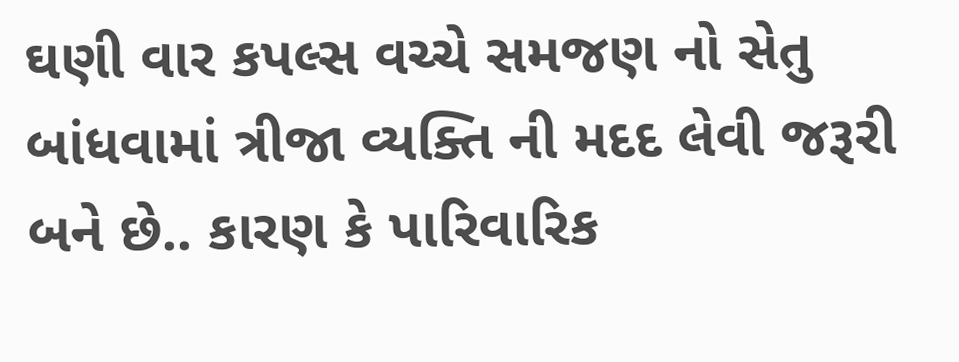ઘણી વાર કપલ્સ વચ્ચે સમજણ નો સેતુ બાંધવામાં ત્રીજા વ્યક્તિ ની મદદ લેવી જરૂરી બને છે.. કારણ કે પારિવારિક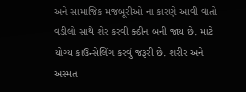અને સામાજિક મજબૂરીઓ ના કારણે આવી વાતો વડીલો સાથે શેર કરવી ક્ઠીન બની જાય છે. માટે યોગ્ય કાઉન્સેલિંગ કરવું જરૂરી છે. શરીર અને અસ્મત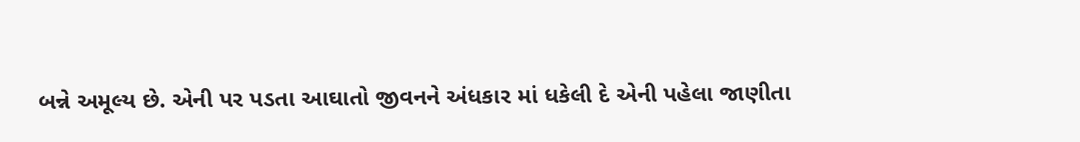બન્ને અમૂલ્ય છે. એની પર પડતા આઘાતો જીવનને અંધકાર માં ધકેલી દે એની પહેલા જાણીતા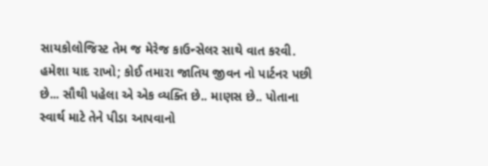સાયકોલોજિસ્ટ તેમ જ મેરેજ કાઉન્સેલર સાથે વાત કરવી.
હમેશા યાદ રાખો; કોઈ તમારા જાતિય જીવન નો પાર્ટનર પછી છે... સૌથી પહેલા એ એક વ્યક્તિ છે.. માણસ છે.. પોતાના સ્વાર્થ માટે તેને પીડા આપવાનો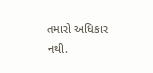તમારો અધિકાર નથી.